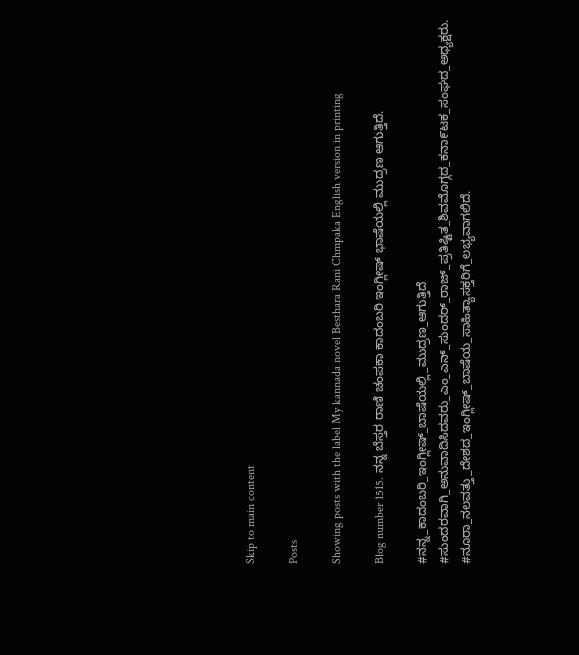Skip to main content

Posts

Showing posts with the label My kannada novel Besthara Rani Chmpaka English version in printing

Blog number 1515. ನನ್ನ ಬೆಸ್ತರ ರಾಣಿ ಚಂಪಕಾ ಕಾದಂಬರಿ ಇಂಗ್ಲೀಷ್ ಭಾಷೆಯಲ್ಲಿ ಮುದ್ರಣ ಆಗುತ್ತಿದೆ.

#ನನ್ನ_ಕಾದಂಬರಿ_ಇಂಗ್ಲೀಷ್_ಬಾಷೆಯಲ್ಲಿ_ಮುದ್ರಣ_ಆಗುತ್ತಿದೆ #ಸುಂದರವಾಗಿ_ಅನುವಾದಿಸಿದವರು_ಎಂ_ಎನ್_ಸುಂದರ್_ರಾಜ್_ಪ್ರತಿಷ್ಟಿತ_ಶಿವಮೊಗ್ಗದ_ಕನಾ೯ಟಕ_ಸಂಘದ_ಅಧ್ಯಕ್ಷರು. #ನೂರಾ_ನಲವತ್ತು_ದೇಶದ_ಇಂಗ್ಲೀಷ್_ಬಾಷೆಯ_ಸಾಹಿತ್ಯಾಸಕ್ತರಿಗೆ_ಲಭ್ಯವಾಗಲಿದೆ.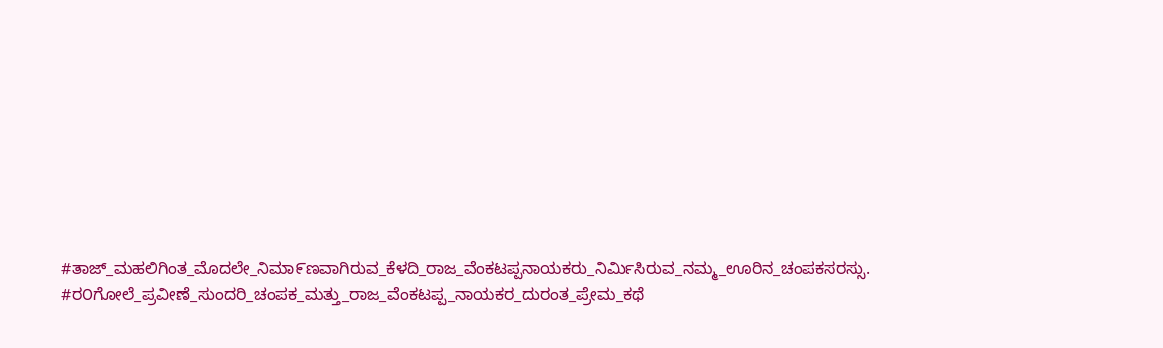#ತಾಜ್_ಮಹಲಿಗಿಂತ_ಮೊದಲೇ_ನಿಮಾ೯ಣವಾಗಿರುವ_ಕೆಳದಿ_ರಾಜ_ವೆಂಕಟಪ್ಪನಾಯಕರು_ನಿರ್ಮಿಸಿರುವ_ನಮ್ಮ_ಊರಿನ_ಚಂಪಕಸರಸ್ಸು. #ರ೦ಗೋಲೆ_ಪ್ರವೀಣೆ_ಸುಂದರಿ_ಚಂಪಕ_ಮತ್ತು_ರಾಜ_ವೆಂಕಟಪ್ಪ_ನಾಯಕರ_ದುರಂತ_ಪ್ರೇಮ_ಕಥೆ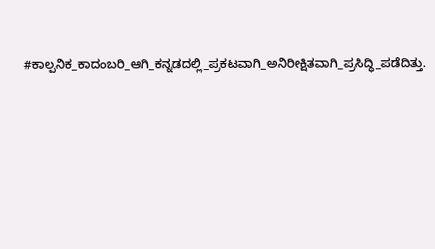#ಕಾಲ್ಪನಿಕ_ಕಾದಂಬರಿ_ಆಗಿ_ಕನ್ನಡದಲ್ಲಿ_ಪ್ರಕಟವಾಗಿ_ಅನಿರೀಕ್ಷಿತವಾಗಿ_ಪ್ರಸಿದ್ಧಿ_ಪಡೆದಿತ್ತು.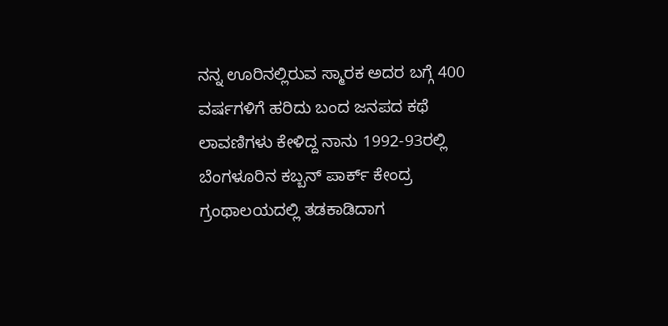ನನ್ನ ಊರಿನಲ್ಲಿರುವ ಸ್ಮಾರಕ ಅದರ ಬಗ್ಗೆ 400 ವರ್ಷಗಳಿಗೆ ಹರಿದು ಬಂದ ಜನಪದ ಕಥೆ ಲಾವಣಿಗಳು ಕೇಳಿದ್ದ ನಾನು 1992-93ರಲ್ಲಿ ಬೆಂಗಳೂರಿನ ಕಬ್ಬನ್ ಪಾರ್ಕ್ ಕೇಂದ್ರ ಗ್ರಂಥಾಲಯದಲ್ಲಿ ತಡಕಾಡಿದಾಗ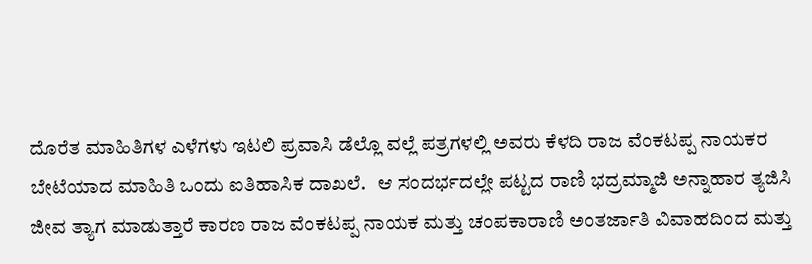ದೊರೆತ ಮಾಹಿತಿಗಳ ಎಳೆಗಳು ಇಟಲಿ ಪ್ರವಾಸಿ ಡೆಲ್ಲೊ ವಲ್ಲೆ ಪತ್ರಗಳಲ್ಲಿ ಅವರು ಕೆಳದಿ ರಾಜ ವೆಂಕಟಪ್ಪ ನಾಯಕರ ಬೇಟೆಯಾದ ಮಾಹಿತಿ ಒಂದು ಐತಿಹಾಸಿಕ ದಾಖಲೆ.   ಆ ಸಂದರ್ಭದಲ್ಲೇ ಪಟ್ಟದ ರಾಣಿ ಭದ್ರಮ್ಮಾಜಿ ಅನ್ನಾಹಾರ ತ್ಯಜಿಸಿ ಜೀವ ತ್ಯಾಗ ಮಾಡುತ್ತಾರೆ ಕಾರಣ ರಾಜ ವೆಂಕಟಪ್ಪ ನಾಯಕ ಮತ್ತು ಚಂಪಕಾರಾಣಿ ಅಂತರ್ಜಾತಿ ವಿವಾಹದಿಂದ ಮತ್ತು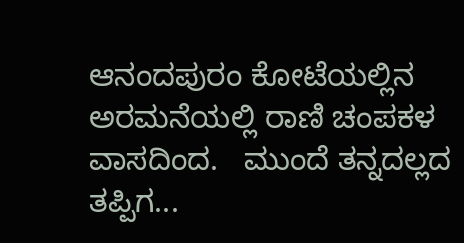ಆನಂದಪುರಂ ಕೋಟೆಯಲ್ಲಿನ ಅರಮನೆಯಲ್ಲಿ ರಾಣಿ ಚಂಪಕಳ ವಾಸದಿಂದ.   ಮುಂದೆ ತನ್ನದಲ್ಲದ ತಪ್ಪಿಗ...